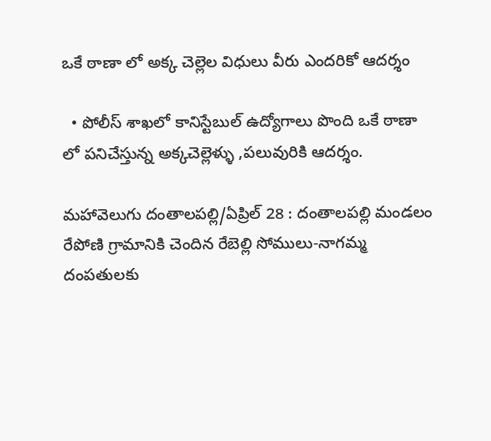ఒకే ఠాణా లో అక్క చెల్లెల విధులు వీరు ఎందరికో ఆదర్శం

  • పోలీస్ శాఖలో కానిస్టేబుల్ ఉద్యోగాలు పొంది ఒకే ఠాణా లో పనిచేస్తున్న అక్కచెల్లెళ్ళు ,పలువురికి ఆదర్శం.

మహావెలుగు దంతాలపల్లి/ఏప్రిల్ 28 : దంతాలపల్లి మండలం రేపోణి గ్రామానికి చెందిన రేబెల్లి సోములు-నాగమ్మ దంపతులకు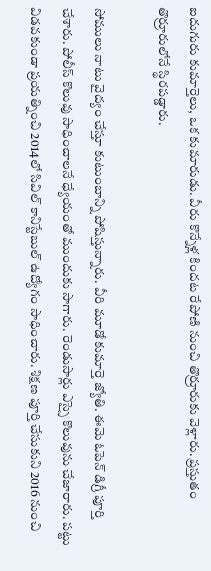ఐదుగురు కుమార్తెలు, ఒక కుమారుడు. వీరు కొన్నేళ్ల కిందట రేపోణి నుంచి తొర్రూరుకు వెళ్లారు. ప్రస్తుతం తొర్రూరులోనే స్థిరపడ్డారు.

సోములు నాటు వైద్యం చేస్తూ కుటుంబాన్ని పోషిస్తున్నారు. వీరి మూడో కుమార్తె జ్యోతి. ఈమె ఓపెన్‌ డిగ్రీ పూర్తి చేశారు. పోలీస్‌ కొలువు సాధించాలనే ధ్యేయంతో ముందుకు సాగారు. రెండుసార్లు ఎస్సై కొలువును చేజారారు. పట్టు విడవకుండా ప్రయత్నించి 2014లో సివిల్‌ కానిస్టేబుల్‌ ఉద్యోగం సాధించారు. శిక్షణ పూర్తి చేసుకుని 2016 నుంచి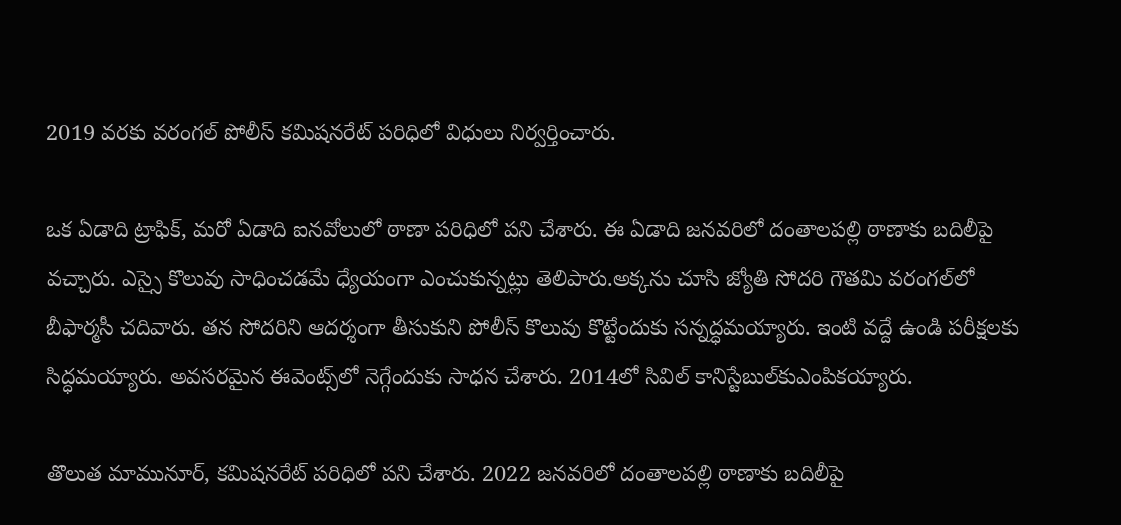2019 వరకు వరంగల్‌ పోలీస్‌ కమిషనరేట్‌ పరిధిలో విధులు నిర్వర్తించారు.

ఒక ఏడాది ట్రాఫిక్‌, మరో ఏడాది ఐనవోలులో ఠాణా పరిధిలో పని చేశారు. ఈ ఏడాది జనవరిలో దంతాలపల్లి ఠాణాకు బదిలీపై వచ్చారు. ఎస్సై కొలువు సాధించడమే ధ్యేయంగా ఎంచుకున్నట్లు తెలిపారు.అక్కను చూసి జ్యోతి సోదరి గౌతమి వరంగల్‌లో బీఫార్మసీ చదివారు. తన సోదరిని ఆదర్శంగా తీసుకుని పోలీస్‌ కొలువు కొట్టేందుకు సన్నద్ధమయ్యారు. ఇంటి వద్దే ఉండి పరీక్షలకు సిద్ధమయ్యారు. అవసరమైన ఈవెంట్స్‌లో నెగ్గేందుకు సాధన చేశారు. 2014లో సివిల్‌ కానిస్టేబుల్‌కుఎంపికయ్యారు.

తొలుత మామునూర్‌, కమిషనరేట్‌ పరిధిలో పని చేశారు. 2022 జనవరిలో దంతాలపల్లి ఠాణాకు బదిలీపై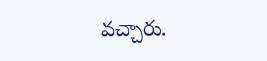వచ్చారు.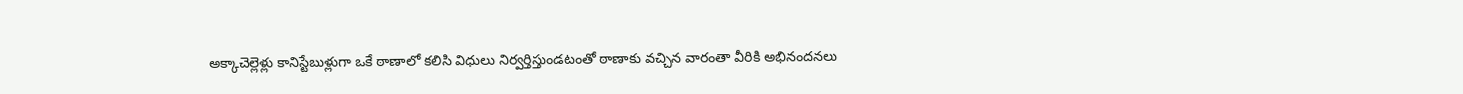అక్కాచెల్లెళ్లు కానిస్టేబుళ్లుగా ఒకే ఠాణాలో కలిసి విధులు నిర్వర్తిస్తుండటంతో ఠాణాకు వచ్చిన వారంతా వీరికి అభినందనలు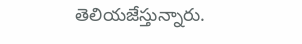తెలియజేస్తున్నారు.